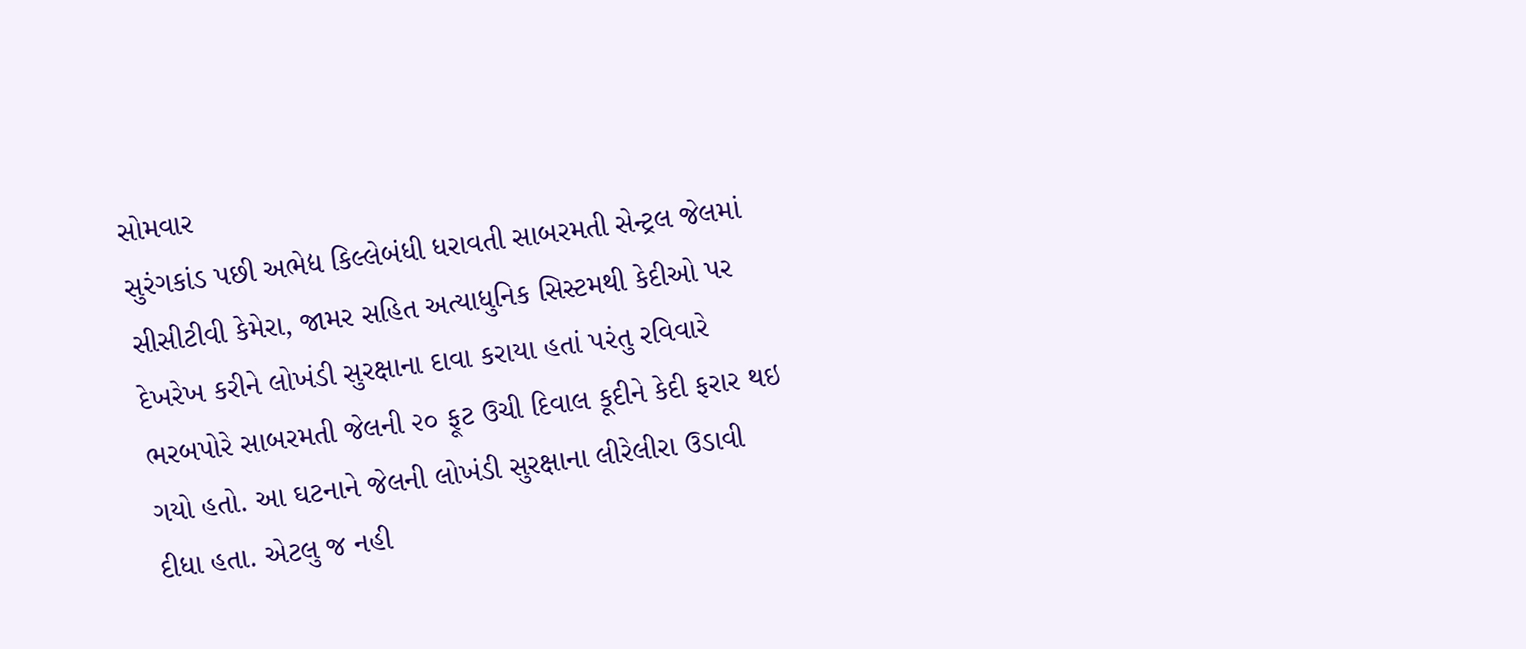સોમવાર
સુરંગકાંડ પછી અભેદ્ય કિલ્લેબંધી ધરાવતી સાબરમતી સેન્ટ્રલ જેલમાં સીસીટીવી કેમેરા, જામર સહિત અત્યાધુનિક સિસ્ટમથી કેદીઓ પર દેખરેખ કરીને લોખંડી સુરક્ષાના દાવા કરાયા હતાં પરંતુ રવિવારે ભરબપોરે સાબરમતી જેલની ૨૦ ફૂટ ઉચી દિવાલ કૂદીને કેદી ફરાર થઇ ગયો હતો. આ ઘટનાને જેલની લોખંડી સુરક્ષાના લીરેલીરા ઉડાવી દીધા હતા. એટલુ જ નહી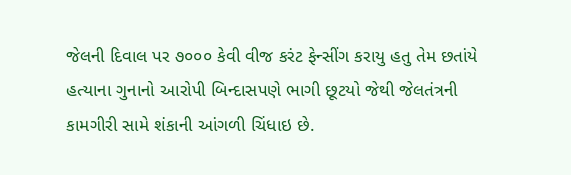જેલની દિવાલ પર ૭૦૦૦ કેવી વીજ કરંટ ફેન્સીંગ કરાયુ હતુ તેમ છતાંયે હત્યાના ગુનાનો આરોપી બિન્દાસપણે ભાગી છૂટયો જેથી જેલતંત્રની કામગીરી સામે શંકાની આંગળી ચિંધાઇ છે.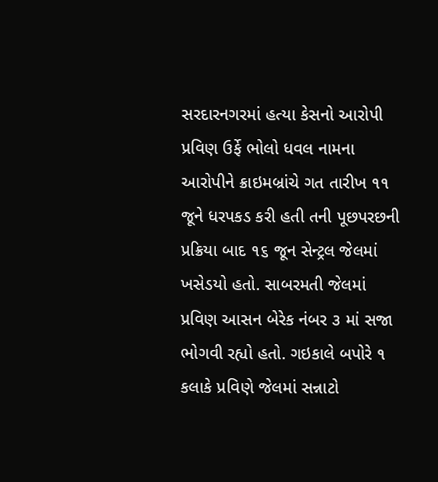સરદારનગરમાં હત્યા કેસનો આરોપી પ્રવિણ ઉર્ફે ભોલો ધવલ નામના આરોપીને ક્રાઇમબ્રાંચે ગત તારીખ ૧૧ જૂને ધરપકડ કરી હતી તની પૂછપરછની પ્રક્રિયા બાદ ૧૬ જૂન સેન્ટ્રલ જેલમાં ખસેડયો હતો. સાબરમતી જેલમાં પ્રવિણ આસન બેરેક નંબર ૩ માં સજા ભોગવી રહ્યો હતો. ગઇકાલે બપોરે ૧ કલાકે પ્રવિણે જેલમાં સન્નાટો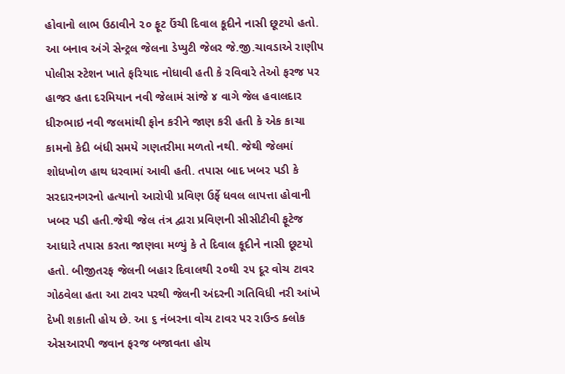હોવાનો લાભ ઉઠાવીને ૨૦ ફૂટ ઉંચી દિવાલ કૂદીને નાસી છૂટયો હતો.
આ બનાવ અંગે સેન્ટ્રલ જેલના ડેપ્યુટી જેલર જે.જી.ચાવડાએ રાણીપ પોલીસ સ્ટેશન ખાતે ફરિયાદ નોધાવી હતી કે રવિવારે તેઓ ફરજ પર હાજર હતા દરમિયાન નવી જેલામં સાંજે ૪ વાગે જેલ હવાલદાર ધીરુભાઇ નવી જલમાંથી ફોન કરીને જાણ કરી હતી કે એક કાચા કામનો કેદી બંધી સમયે ગણતરીમા મળતો નથી. જેથી જેલમાં શોધખોળ હાથ ધરવામાં આવી હતી. તપાસ બાદ ખબર પડી કે સરદારનગરનો હત્યાનો આરોપી પ્રવિણ ઉર્ફે ધવલ લાપત્તા હોવાની ખબર પડી હતી.જેથી જેલ તંત્ર દ્વારા પ્રવિણની સીસીટીવી ફૂટેજ આધારે તપાસ કરતા જાણવા મળ્યું કે તે દિવાલ કૂદીને નાસી છૂટયો હતો. બીજીતરફ જેલની બહાર દિવાલથી ૨૦થી ૨૫ દૂર વોચ ટાવર ગોઠવેલા હતા આ ટાવર પરથી જેલની અંદરની ગતિવિધી નરી આંખે દેખી શકાતી હોય છે. આ ૬ નંબરના વોચ ટાવર પર રાઉન્ડ ક્લોક એસઆરપી જવાન ફરજ બજાવતા હોય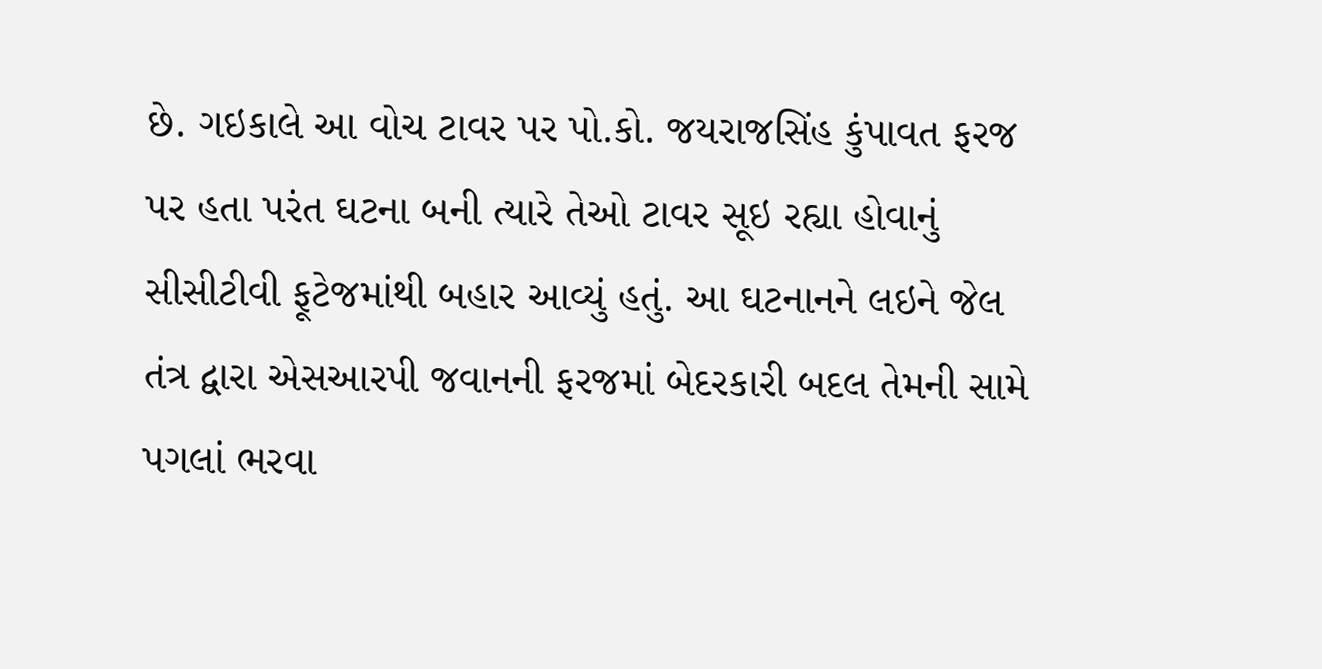છે. ગઇકાલે આ વોચ ટાવર પર પો.કો. જયરાજસિંહ કુંપાવત ફરજ પર હતા પરંત ઘટના બની ત્યારે તેઓ ટાવર સૂઇ રહ્યા હોવાનું સીસીટીવી ફૂટેજમાંથી બહાર આવ્યું હતું. આ ઘટનાનને લઇને જેલ તંત્ર દ્વારા એસઆરપી જવાનની ફરજમાં બેદરકારી બદલ તેમની સામે પગલાં ભરવા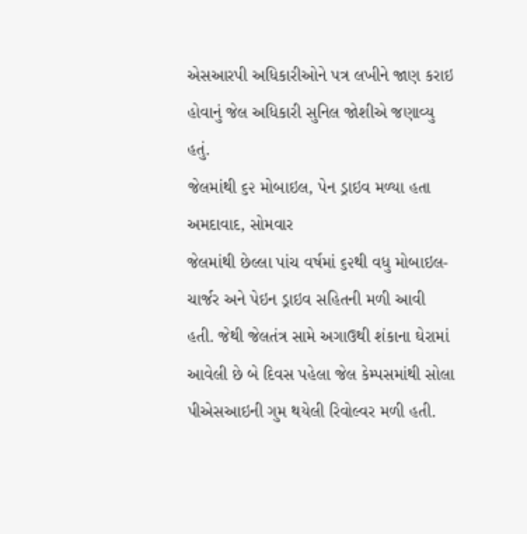એસઆરપી અધિકારીઓને પત્ર લખીને જાણ કરાઇ હોવાનું જેલ અધિકારી સુનિલ જોશીએ જણાવ્યુ હતું.
જેલમાંથી ૬૨ મોબાઇલ, પેન ડ્રાઇવ મળ્યા હતા
અમદાવાદ, સોમવાર
જેલમાંથી છેલ્લા પાંચ વર્ષમાં ૬૨થી વધુ મોબાઇલ-ચાર્જર અને પેઇન ડ્રાઇવ સહિતની મળી આવી હતી. જેથી જેલતંત્ર સામે અગાઉથી શંકાના ઘેરામાં આવેલી છે બે દિવસ પહેલા જેલ કેમ્પસમાંથી સોલા પીએસઆઇની ગુમ થયેલી રિવોલ્વર મળી હતી.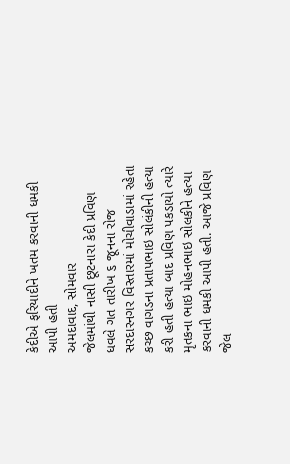કેદીએ ફરિયાદીને ખતમ કરવાની ધમકી આપી હતી
અમદાવાદ, સોમવાર
જેલમાંથી નાસી છૂટનારા કેદી પ્રવિણ ધવલે ગત તારીખ ૬ જૂનના રોજ સરદારનગર વિસ્તારમાં મોચીવાડામાં રહેતા કચ્છ વાગડના પ્રતાપભાઇ સોલંકીની હત્યા કરી હતી હત્યા બાદ પ્રવિણ પકડાયો ત્યારે મૃતકના ભાઇ મોહનભાઇ સોલકીને હત્યા કરવાની ધમકી આપી હતી. આજે પ્રવિણ જેલ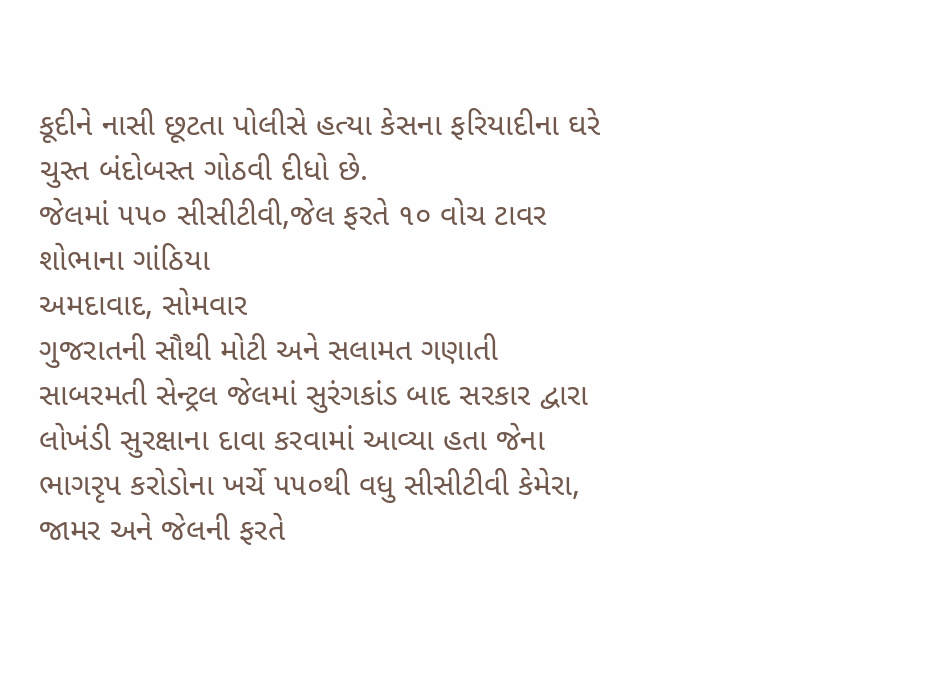કૂદીને નાસી છૂટતા પોલીસે હત્યા કેસના ફરિયાદીના ઘરે ચુસ્ત બંદોબસ્ત ગોઠવી દીધો છે.
જેલમાં ૫૫૦ સીસીટીવી,જેલ ફરતે ૧૦ વોચ ટાવર શોભાના ગાંઠિયા
અમદાવાદ, સોમવાર
ગુજરાતની સૌથી મોટી અને સલામત ગણાતી સાબરમતી સેન્ટ્રલ જેલમાં સુરંગકાંડ બાદ સરકાર દ્વારા લોખંડી સુરક્ષાના દાવા કરવામાં આવ્યા હતા જેના ભાગરૃપ કરોડોના ખર્ચે ૫૫૦થી વધુ સીસીટીવી કેમેરા, જામર અને જેલની ફરતે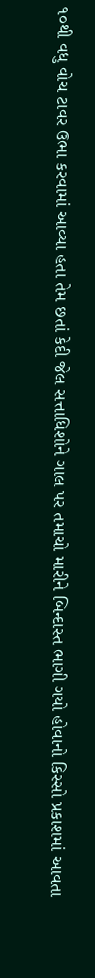૧૦થી વધુ વોચ ટાવર ઉભા કરવામાં આવ્યા હતા તેમ છતાં કેદી જેલ સત્તાધિશોને ગાલ પર તમાચો મારીને બિન્દાસ્ત ભાગી ગયો હોવાનો કિસ્સો પ્રકાશમાં આવતા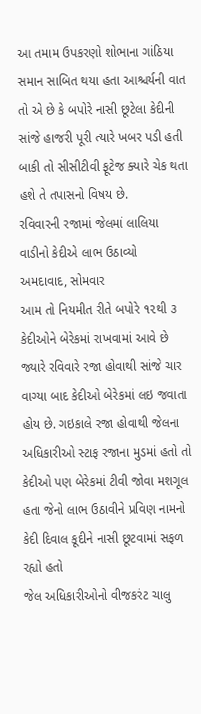આ તમામ ઉપકરણો શોભાના ગાંઠિયા સમાન સાબિત થયા હતા આશ્ચર્યની વાત તો એ છે કે બપોરે નાસી છૂટેલા કેદીની સાંજે હાજરી પૂરી ત્યારે ખબર પડી હતી બાકી તો સીસીટીવી ફૂટેજ ક્યારે ચેક થતા હશે તે તપાસનો વિષય છે.
રવિવારની રજામાં જેલમાં લાલિયા વાડીનો કેદીએ લાભ ઉઠાવ્યો
અમદાવાદ, સોમવાર
આમ તો નિયમીત રીતે બપોરે ૧૨થી ૩ કેદીઓને બેરેકમાં રાખવામાં આવે છે જ્યારે રવિવારે રજા હોવાથી સાંજે ચાર વાગ્યા બાદ કેદીઓ બેરેકમાં લઇ જવાતા હોય છે. ગઇકાલે રજા હોવાથી જેલના અધિકારીઓ સ્ટાફ રજાના મુડમાં હતો તો કેદીઓ પણ બેરેકમાં ટીવી જોવા મશગૂલ હતા જેનો લાભ ઉઠાવીને પ્રવિણ નામનો કેદી દિવાલ કૂદીને નાસી છૂટવામાં સફળ રહ્યો હતો
જેલ અધિકારીઓનો વીજકરંટ ચાલુ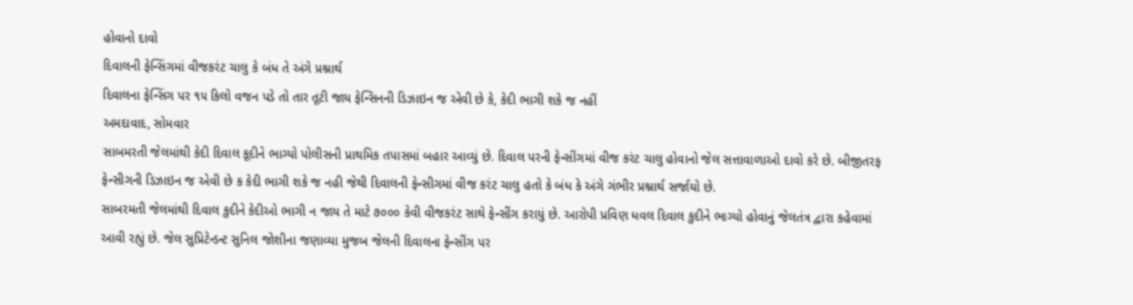હોવાનો દાવો
દિવાલની ફેન્સિંગમાં વીજકરંટ ચાલુ કે બંધ તે અંગે પ્રશ્નાર્થ
દિવાલના ફેન્સિંગ પર ૧૫ કિલો વજન પડે તો તાર તૂટી જાય ફેન્સિનની ડિઝાઇન જ એવી છે કે, કેદી ભાગી શકે જ નહીં
અમદાવાદ, સોમવાર
સાબમરતી જેલમાંથી કેદી દિવાલ કૂદીને ભાગ્યો પોલીસની પ્રાથમિક તપાસમાં બહાર આવ્યું છે. દિવાલ પરની ફેન્સીંગમાં વીજ કરંટ ચાલુ હોવાનો જેલ સત્તાવાળાઓ દાવો કરે છે. બીજીતરફ ફેન્સીગની ડિઝાઇન જ એવી છે ક કેદી ભાગી શકે જ નહી જેથી દિવાલની ફેન્સીગમાં વીજ કરંટ ચાલુ હતો કે બંધ કે અંગે ગંભીર પ્રશ્નાર્થ સર્જાયો છે.
સાબરમતી જેલમાંથી દિવાલ કુદીને કેદીઓ ભાગી ન જાય તે માટે ૭૦૦૦ કેવી વીજકરંટ સાથે ફેન્સીંગ કરાયું છે. આરોપી પ્રવિણ ધવલ દિવાલ કુદીને ભાગ્યો હોવાનું જેલતંત્ર દ્વારા કહેવામાં આવી રહ્યું છે. જેલ સુપ્રિટેન્ડન્ટ સુનિલ જોશીના જણાવ્યા મુજબ જેલની દિવાલના ફેન્સીંગ પર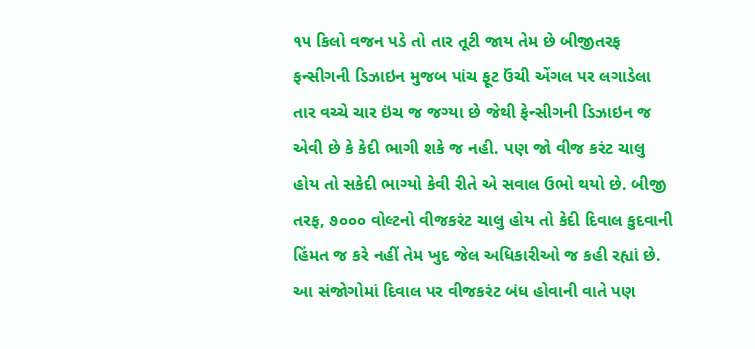૧૫ કિલો વજન પડે તો તાર તૂટી જાય તેમ છે બીજીતરફ ફન્સીગની ડિઝાઇન મુજબ પાંચ ફૂટ ઉંચી એંગલ પર લગાડેલા તાર વચ્ચે ચાર ઇંચ જ જગ્યા છે જેથી ફેન્સીગની ડિઝાઇન જ એવી છે કે કેદી ભાગી શકે જ નહી. પણ જો વીજ કરંટ ચાલુ હોય તો સકેદી ભાગ્યો કેવી રીતે એ સવાલ ઉભો થયો છે. બીજી તરફ, ૭૦૦૦ વોલ્ટનો વીજકરંટ ચાલુ હોય તો કેદી દિવાલ કુદવાની હિંમત જ કરે નહીં તેમ ખુદ જેલ અધિકારીઓ જ કહી રહ્યાં છે. આ સંજોગોમાં દિવાલ પર વીજકરંટ બંધ હોવાની વાતે પણ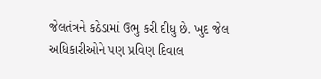જેલતંત્રને કઠેડામાં ઉભુ કરી દીધુ છે. ખુદ જેલ અધિકારીઓને પણ પ્રવિણ દિવાલ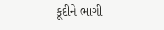કૂદીને ભાગી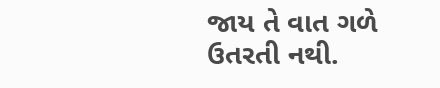જાય તે વાત ગળે ઉતરતી નથી.